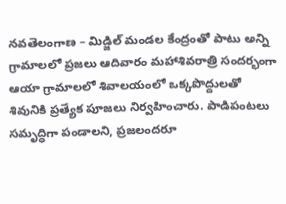నవతెలంగాణ – మిడ్జిల్ మండల కేంద్రంతో పాటు అన్ని గ్రామాలలో ప్రజలు ఆదివారం మహాశివరాత్రి సందర్భంగా ఆయా గ్రామాలలో శివాలయంలో ఒక్కపొద్దులతో శివునికి ప్రత్యేక పూజలు నిర్వహించారు. పాడిపంటలు సమృద్ధిగా పండాలని, ప్రజలందరూ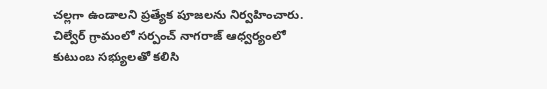చల్లగా ఉండాలని ప్రత్యేక పూజలను నిర్వహించారు. చిల్వేర్ గ్రామంలో సర్పంచ్ నాగరాజ్ ఆధ్వర్యంలో కుటుంబ సభ్యులతో కలిసి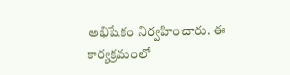అభిషేకం నిర్వహించారు. ఈ కార్యక్రమంలో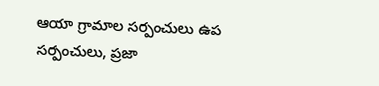ఆయా గ్రామాల సర్పంచులు ఉప సర్పంచులు, ప్రజా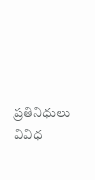ప్రతినిధులు వివిధ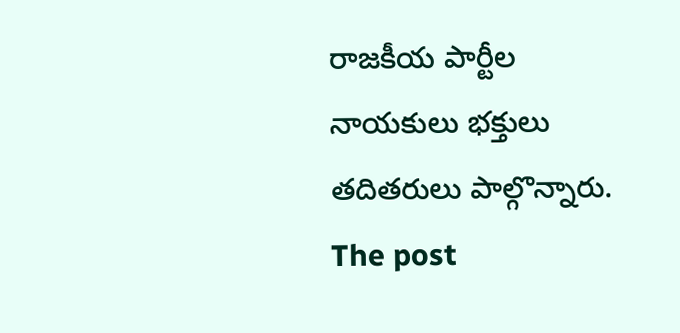రాజకీయ పార్టీల నాయకులు భక్తులు తదితరులు పాల్గొన్నారు.
The post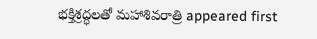భక్తిశ్రద్ధలతో మహాశివరాత్రి appeared first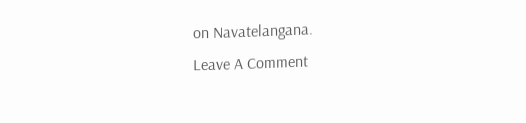on Navatelangana.
Leave A Comment